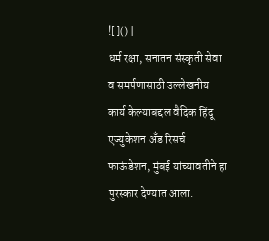![]() |
धर्म रक्षा, सनातन संस्कृती सेवा व समर्पणासाठी उल्लेखनीय कार्य केल्याबद्दल वैदिक हिंदू एज्युकेशन अँड रिसर्च फाऊंडेशन, मुंबई यांच्यावतीने हा पुरस्कार देण्यात आला.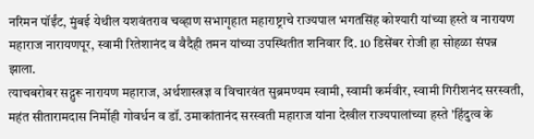नरिमन पॉईंट, मुंबई येथील यशवंतराव चव्हाण सभागृहात महाराष्ट्राचे राज्यपाल भगतसिंह कोश्यारी यांच्या हस्ते व नारायण महाराज नारायणपूर, स्वामी रितेशानंद व वैदैही तमन यांच्या उपस्थितीत शनिवार दि. 10 डिसेंबर रोजी हा सोहळा संपन्न झाला.
त्याचबरोबर सद्गुरू नारायण महाराज, अर्थशास्त्रज्ञ व विचारवंत सुब्रमण्यम स्वामी, स्वामी कर्मवीर, स्वामी गिरीशनंद सरस्वती, महंत सीतारामदास निर्मोही गोवर्धन व डॉ. उमाकांतानंद सरस्वती महाराज यांना देखील राज्यपालांच्या हस्ते 'हिंदुत्व के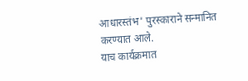आधारस्तंभ' पुरस्काराने सन्मानित करण्यात आले.
याच कार्यक्रमात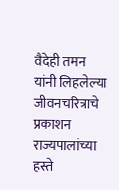वैदेही तमन यांनी लिहलेल्या जीवनचरित्राचे प्रकाशन राज्यपालांच्या हस्ते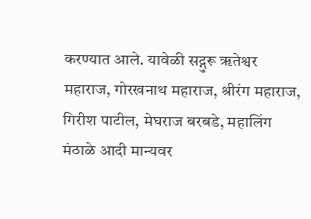करण्यात आले. यावेळी सद्गुरू ॠतेश्वर महाराज, गोरखनाथ महाराज, श्रीरंग महाराज, गिरीश पाटील, मेघराज बरबडे, महालिंग मंठाळे आदी मान्यवर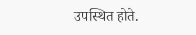उपस्थित होते.